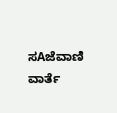ಸAಜೆವಾಣಿ ವಾರ್ತೆ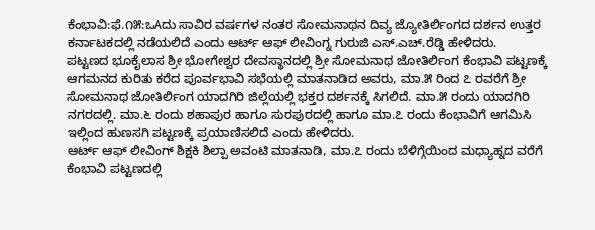ಕೆಂಭಾವಿ:ಫೆ.೧೫:ಒAದು ಸಾವಿರ ವರ್ಷಗಳ ನಂತರ ಸೋಮನಾಥನ ದಿವ್ಯ ಜ್ಯೋತಿರ್ಲಿಂಗದ ದರ್ಶನ ಉತ್ತರ ಕರ್ನಾಟಕದಲ್ಲಿ ನಡೆಯಲಿದೆ ಎಂದು ಆರ್ಟ್ ಆಫ್ ಲೀವಿಂಗ್ನ ಗುರುಜಿ ಎಸ್.ಎಚ್.ರೆಡ್ಡಿ ಹೇಳಿದರು.
ಪಟ್ಟಣದ ಭೂಕೈಲಾಸ ಶ್ರೀ ಭೋಗೇಶ್ವರ ದೇವಸ್ಥಾನದಲ್ಲಿ ಶ್ರೀ ಸೋಮನಾಥ ಜೋತಿರ್ಲಿಂಗ ಕೆಂಭಾವಿ ಪಟ್ಟಣಕ್ಕೆ ಆಗಮನದ ಕುರಿತು ಕರೆದ ಪೂರ್ವಭಾವಿ ಸಭೆಯಲ್ಲಿ ಮಾತನಾಡಿದ ಅವರು, ಮಾ.೫ ರಿಂದ ೭ ರವರೆಗೆ ಶ್ರೀ ಸೋಮನಾಥ ಜೋತಿರ್ಲಿಂಗ ಯಾದಗಿರಿ ಜಿಲ್ಲೆಯಲ್ಲಿ ಭಕ್ತರ ದರ್ಶನಕ್ಕೆ ಸಿಗಲಿದೆ. ಮಾ.೫ ರಂದು ಯಾದಗಿರಿ ನಗರದಲ್ಲಿ. ಮಾ.೬ ರಂದು ಶಹಾಪುರ ಹಾಗೂ ಸುರಪುರದಲ್ಲಿ ಹಾಗೂ ಮಾ.೭ ರಂದು ಕೆಂಭಾವಿಗೆ ಆಗಮಿಸಿ ಇಲ್ಲಿಂದ ಹುಣಸಗಿ ಪಟ್ಟಣಕ್ಕೆ ಪ್ರಯಾಣಿಸಲಿದೆ ಎಂದು ಹೇಳಿದರು.
ಆರ್ಟ್ ಆಫ್ ಲೀವಿಂಗ್ ಶಿಕ್ಷಕಿ ಶಿಲ್ಪಾ ಅವಂಟಿ ಮಾತನಾಡಿ, ಮಾ.೭ ರಂದು ಬೆಳಿಗ್ಗೆಯಿಂದ ಮಧ್ಯಾಹ್ನದ ವರೆಗೆ ಕೆಂಭಾವಿ ಪಟ್ಟಣದಲ್ಲಿ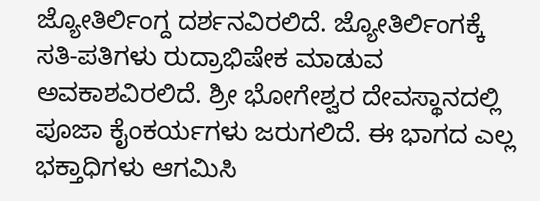ಜ್ಯೋತಿರ್ಲಿಂಗ್ದ ದರ್ಶನವಿರಲಿದೆ. ಜ್ಯೋತಿರ್ಲಿಂಗಕ್ಕೆ ಸತಿ-ಪತಿಗಳು ರುದ್ರಾಭಿಷೇಕ ಮಾಡುವ ಅವಕಾಶವಿರಲಿದೆ. ಶ್ರೀ ಭೋಗೇಶ್ವರ ದೇವಸ್ಥಾನದಲ್ಲಿ ಪೂಜಾ ಕೈಂಕರ್ಯಗಳು ಜರುಗಲಿದೆ. ಈ ಭಾಗದ ಎಲ್ಲ ಭಕ್ತಾಧಿಗಳು ಆಗಮಿಸಿ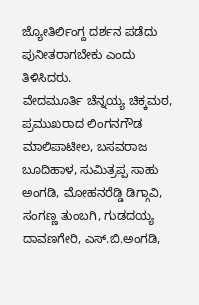ಜ್ಯೋತಿರ್ಲಿಂಗ್ದ ದರ್ಶನ ಪಡೆದು ಪುನೀತರಾಗಬೇಕು ಎಂದು ತಿಳಿಸಿದರು.
ವೇದಮೂರ್ತಿ ಚೆನ್ನಯ್ಯ ಚಿಕ್ಕಮಠ, ಪ್ರಮುಖರಾದ ಲಿಂಗನಗೌಡ ಮಾಲಿಪಾಟೀಲ, ಬಸವರಾಜ ಬೂದಿಹಾಳ, ಸುಮಿತ್ರಪ್ಪ ಸಾಹು ಅಂಗಡಿ, ಮೋಹನರೆಡ್ಡಿ ಡಿಗ್ಗಾವಿ, ಸಂಗಣ್ಣ ತುಂಬಗಿ, ಗುಡದಯ್ಯ ದಾವಣಗೇರಿ, ಎಸ್.ಬಿ.ಅಂಗಡಿ,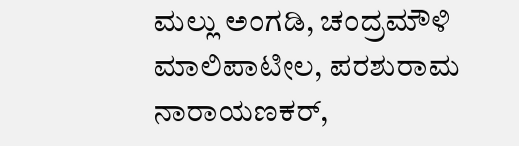ಮಲ್ಲು ಅಂಗಡಿ, ಚಂದ್ರಮೌಳಿ ಮಾಲಿಪಾಟೀಲ, ಪರಶುರಾಮ ನಾರಾಯಣಕರ್,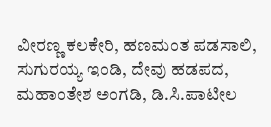ವೀರಣ್ಣ ಕಲಕೇರಿ, ಹಣಮಂತ ಪಡಸಾಲಿ, ಸುಗುರಯ್ಯ ಇಂಡಿ, ದೇವು ಹಡಪದ, ಮಹಾಂತೇಶ ಅಂಗಡಿ, ಡಿ.ಸಿ.ಪಾಟೀಲ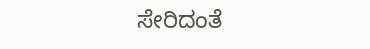ಸೇರಿದಂತೆ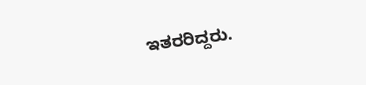ಇತರರಿದ್ದರು.